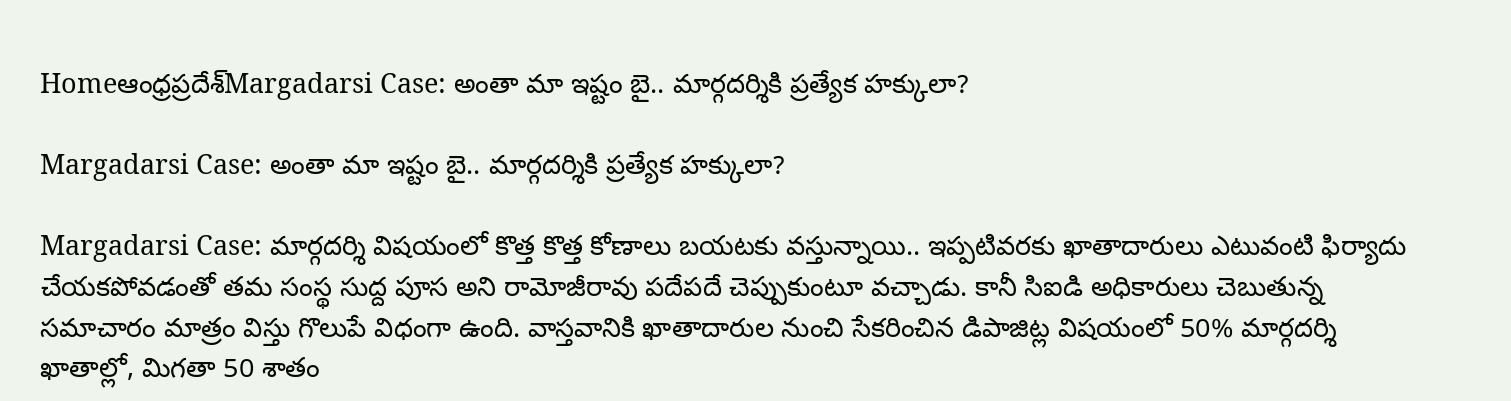Homeఆంధ్రప్రదేశ్‌Margadarsi Case: అంతా మా ఇష్టం బై.. మార్గదర్శికి ప్రత్యేక హక్కులా?

Margadarsi Case: అంతా మా ఇష్టం బై.. మార్గదర్శికి ప్రత్యేక హక్కులా?

Margadarsi Case: మార్గదర్శి విషయంలో కొత్త కొత్త కోణాలు బయటకు వస్తున్నాయి.. ఇప్పటివరకు ఖాతాదారులు ఎటువంటి ఫిర్యాదు చేయకపోవడంతో తమ సంస్థ సుద్ద పూస అని రామోజీరావు పదేపదే చెప్పుకుంటూ వచ్చాడు. కానీ సిఐడి అధికారులు చెబుతున్న సమాచారం మాత్రం విస్తు గొలుపే విధంగా ఉంది. వాస్తవానికి ఖాతాదారుల నుంచి సేకరించిన డిపాజిట్ల విషయంలో 50% మార్గదర్శి ఖాతాల్లో, మిగతా 50 శాతం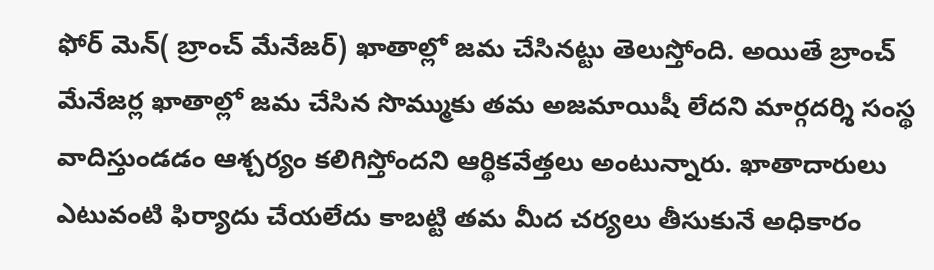ఫోర్ మెన్( బ్రాంచ్ మేనేజర్) ఖాతాల్లో జమ చేసినట్టు తెలుస్తోంది. అయితే బ్రాంచ్ మేనేజర్ల ఖాతాల్లో జమ చేసిన సొమ్ముకు తమ అజమాయిషీ లేదని మార్గదర్శి సంస్థ వాదిస్తుండడం ఆశ్చర్యం కలిగిస్తోందని ఆర్థికవేత్తలు అంటున్నారు. ఖాతాదారులు ఎటువంటి ఫిర్యాదు చేయలేదు కాబట్టి తమ మీద చర్యలు తీసుకునే అధికారం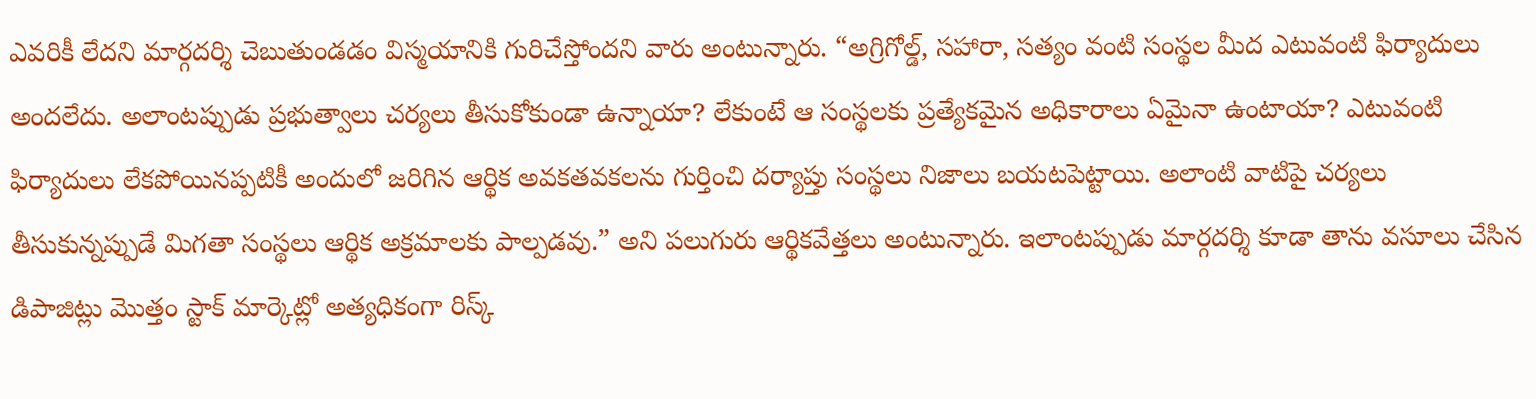ఎవరికీ లేదని మార్గదర్శి చెబుతుండడం విస్మయానికి గురిచేస్తోందని వారు అంటున్నారు. “అగ్రిగోల్డ్, సహారా, సత్యం వంటి సంస్థల మీద ఎటువంటి ఫిర్యాదులు అందలేదు. అలాంటప్పుడు ప్రభుత్వాలు చర్యలు తీసుకోకుండా ఉన్నాయా? లేకుంటే ఆ సంస్థలకు ప్రత్యేకమైన అధికారాలు ఏమైనా ఉంటాయా? ఎటువంటి ఫిర్యాదులు లేకపోయినప్పటికీ అందులో జరిగిన ఆర్థిక అవకతవకలను గుర్తించి దర్యాప్తు సంస్థలు నిజాలు బయటపెట్టాయి. అలాంటి వాటిపై చర్యలు తీసుకున్నప్పుడే మిగతా సంస్థలు ఆర్థిక అక్రమాలకు పాల్పడవు.” అని పలుగురు ఆర్థికవేత్తలు అంటున్నారు. ఇలాంటప్పుడు మార్గదర్శి కూడా తాను వసూలు చేసిన డిపాజిట్లు మొత్తం స్టాక్ మార్కెట్లో అత్యధికంగా రిస్క్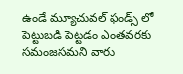ఉండే మ్యూచువల్ ఫండ్స్ లో పెట్టుబడి పెట్టడం ఎంతవరకు సమంజసమని వారు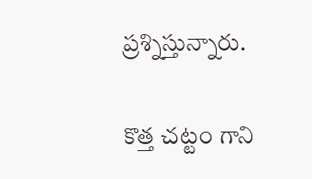ప్రశ్నిస్తున్నారు.

కొత్త చట్టం గాని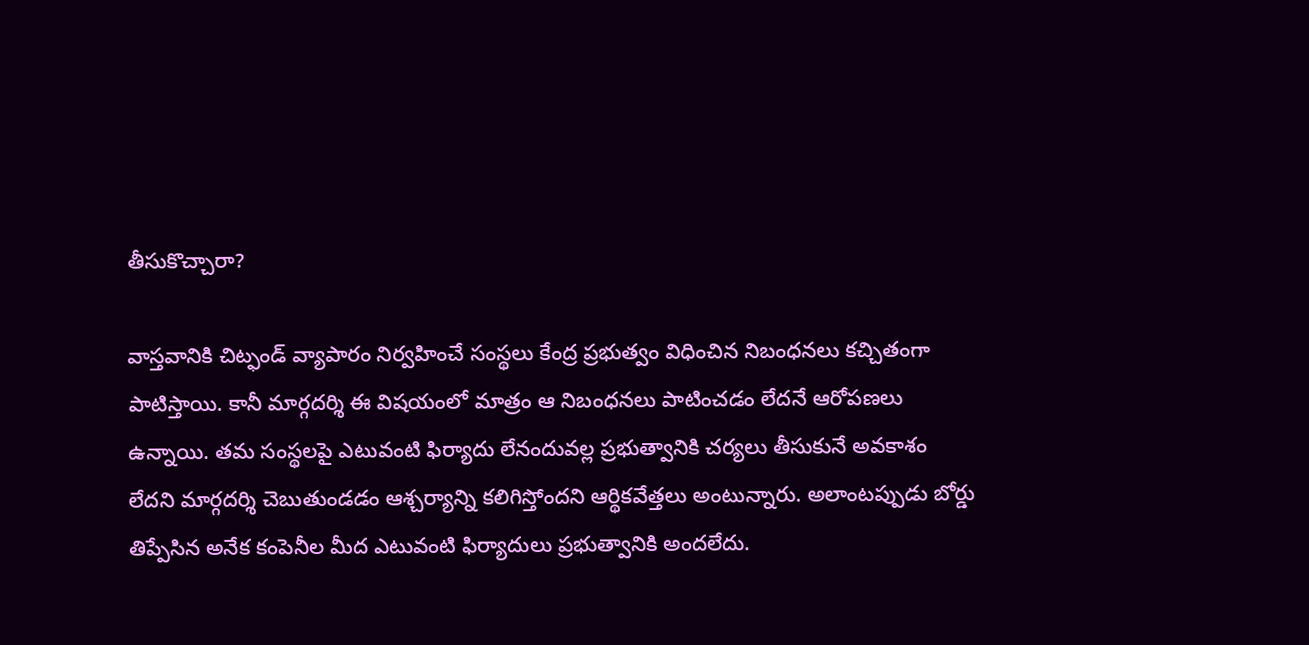తీసుకొచ్చారా?

వాస్తవానికి చిట్ఫండ్ వ్యాపారం నిర్వహించే సంస్థలు కేంద్ర ప్రభుత్వం విధించిన నిబంధనలు కచ్చితంగా పాటిస్తాయి. కానీ మార్గదర్శి ఈ విషయంలో మాత్రం ఆ నిబంధనలు పాటించడం లేదనే ఆరోపణలు ఉన్నాయి. తమ సంస్థలపై ఎటువంటి ఫిర్యాదు లేనందువల్ల ప్రభుత్వానికి చర్యలు తీసుకునే అవకాశం లేదని మార్గదర్శి చెబుతుండడం ఆశ్చర్యాన్ని కలిగిస్తోందని ఆర్థికవేత్తలు అంటున్నారు. అలాంటప్పుడు బోర్డు తిప్పేసిన అనేక కంపెనీల మీద ఎటువంటి ఫిర్యాదులు ప్రభుత్వానికి అందలేదు.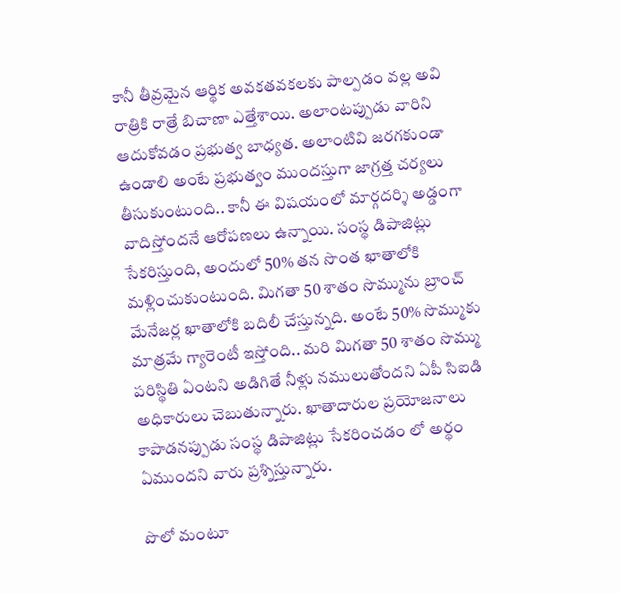కానీ తీవ్రమైన ఆర్థిక అవకతవకలకు పాల్పడం వల్ల అవి రాత్రికి రాత్రే బిచాణా ఎత్తేశాయి. అలాంటప్పుడు వారిని ఆదుకోవడం ప్రభుత్వ బాధ్యత. అలాంటివి జరగకుండా ఉండాలి అంటే ప్రభుత్వం ముందస్తుగా జాగ్రత్త చర్యలు తీసుకుంటుంది.. కానీ ఈ విషయంలో మార్గదర్శి అడ్డంగా వాదిస్తోందనే ఆరోపణలు ఉన్నాయి. సంస్థ డిపాజిట్లు సేకరిస్తుంది, అందులో 50% తన సొంత ఖాతాలోకి మళ్లించుకుంటుంది. మిగతా 50 శాతం సొమ్మును బ్రాంచ్ మేనేజర్ల ఖాతాలోకి బదిలీ చేస్తున్నది. అంటే 50% సొమ్ముకు మాత్రమే గ్యారెంటీ ఇస్తోంది.. మరి మిగతా 50 శాతం సొమ్ము పరిస్థితి ఏంటని అడిగితే నీళ్లు నములుతోందని ఏపీ సిఐడి అధికారులు చెబుతున్నారు. ఖాతాదారుల ప్రయోజనాలు కాపాడనప్పుడు సంస్థ డిపాజిట్లు సేకరించడం లో అర్థం ఏముందని వారు ప్రశ్నిస్తున్నారు.

పొలో మంటూ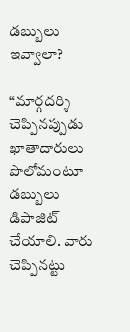డబ్బులు ఇవ్వాలా?

“మార్గదర్శి చెప్పినప్పుడు ఖాతాదారులు పొలోమంటూ డబ్బులు డిపాజిట్ చేయాలి. వారు చెప్పినట్టు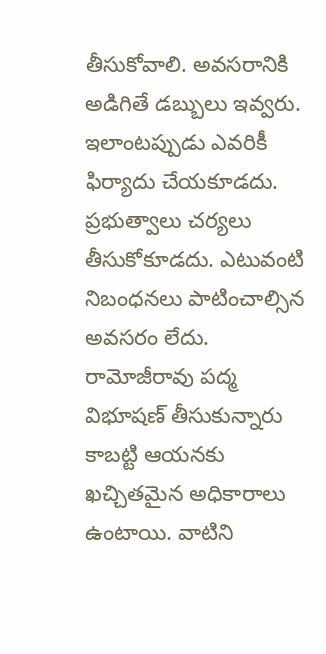తీసుకోవాలి. అవసరానికి అడిగితే డబ్బులు ఇవ్వరు. ఇలాంటప్పుడు ఎవరికీ ఫిర్యాదు చేయకూడదు. ప్రభుత్వాలు చర్యలు తీసుకోకూడదు. ఎటువంటి నిబంధనలు పాటించాల్సిన అవసరం లేదు. రామోజీరావు పద్మ విభూషణ్ తీసుకున్నారు కాబట్టి ఆయనకు ఖచ్చితమైన అధికారాలు ఉంటాయి. వాటిని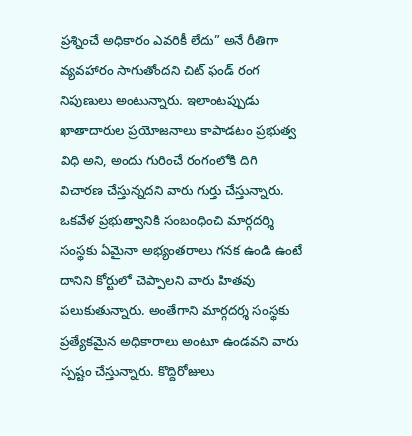ప్రశ్నించే అధికారం ఎవరికీ లేదు” అనే రీతిగా వ్యవహారం సాగుతోందని చిట్ ఫండ్ రంగ నిపుణులు అంటున్నారు. ఇలాంటప్పుడు ఖాతాదారుల ప్రయోజనాలు కాపాడటం ప్రభుత్వ విధి అని, అందు గురించే రంగంలోకి దిగి విచారణ చేస్తున్నదని వారు గుర్తు చేస్తున్నారు. ఒకవేళ ప్రభుత్వానికి సంబంధించి మార్గదర్శి సంస్థకు ఏమైనా అభ్యంతరాలు గనక ఉండి ఉంటే దానిని కోర్టులో చెప్పాలని వారు హితవు పలుకుతున్నారు. అంతేగాని మార్గదర్శ సంస్థకు ప్రత్యేకమైన అధికారాలు అంటూ ఉండవని వారు స్పష్టం చేస్తున్నారు. కొద్దిరోజులు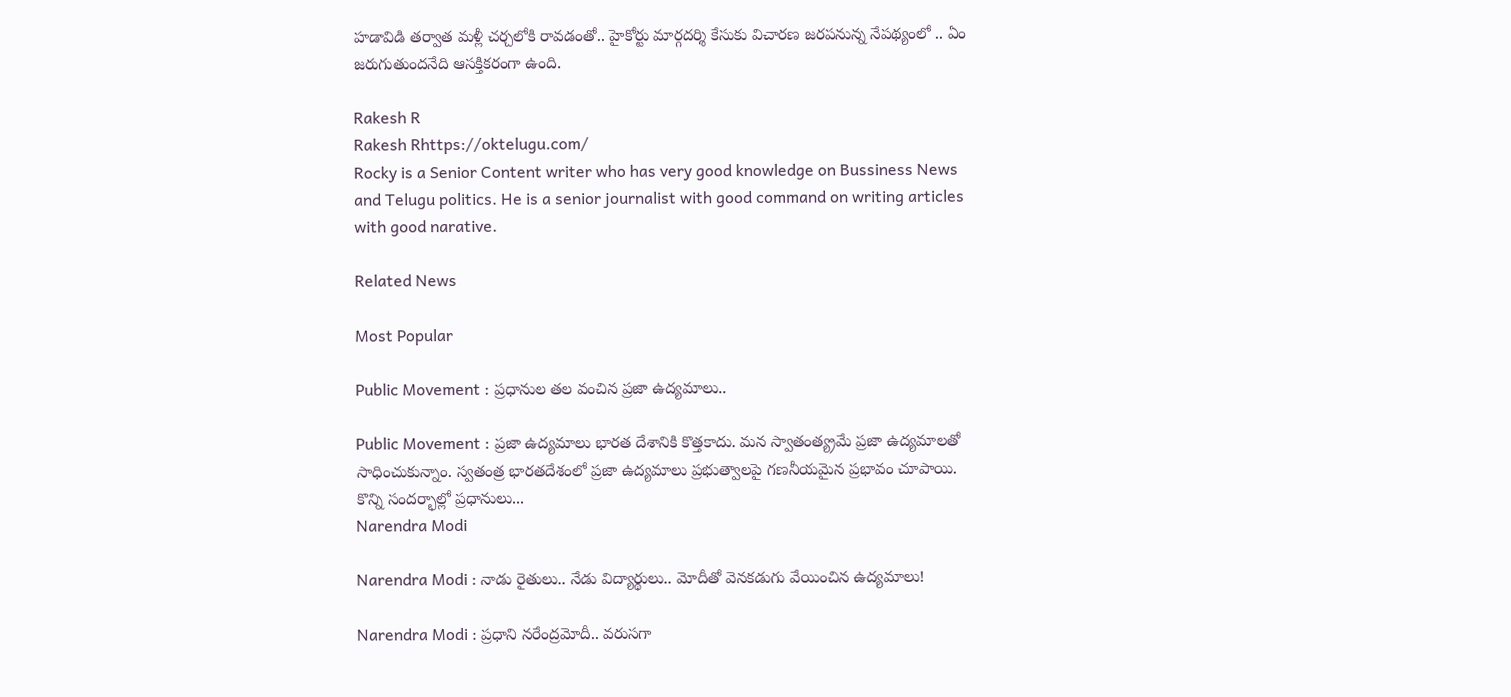హడావిడి తర్వాత మళ్లీ చర్చలోకి రావడంతో.. హైకోర్టు మార్గదర్శి కేసుకు విచారణ జరపనున్న నేపథ్యంలో .. ఏం జరుగుతుందనేది ఆసక్తికరంగా ఉంది.

Rakesh R
Rakesh Rhttps://oktelugu.com/
Rocky is a Senior Content writer who has very good knowledge on Bussiness News and Telugu politics. He is a senior journalist with good command on writing articles with good narative.

Related News

Most Popular

Public Movement : ప్రధానుల తల వంచిన ప్రజా ఉద్యమాలు..

Public Movement : ప్రజా ఉద్యమాలు భారత దేశానికి కొత్తకాదు. మన స్వాతంత్య్రమే ప్రజా ఉద్యమాలతో సాధించుకున్నాం. స్వతంత్ర భారతదేశంలో ప్రజా ఉద్యమాలు ప్రభుత్వాలపై గణనీయమైన ప్రభావం చూపాయి. కొన్ని సందర్భాల్లో ప్రధానులు...
Narendra Modi

Narendra Modi : నాడు రైతులు.. నేడు విద్యార్థులు.. మోదీతో వెనకడుగు వేయించిన ఉద్యమాలు!

Narendra Modi : ప్రధాని నరేంద్రమోదీ.. వరుసగా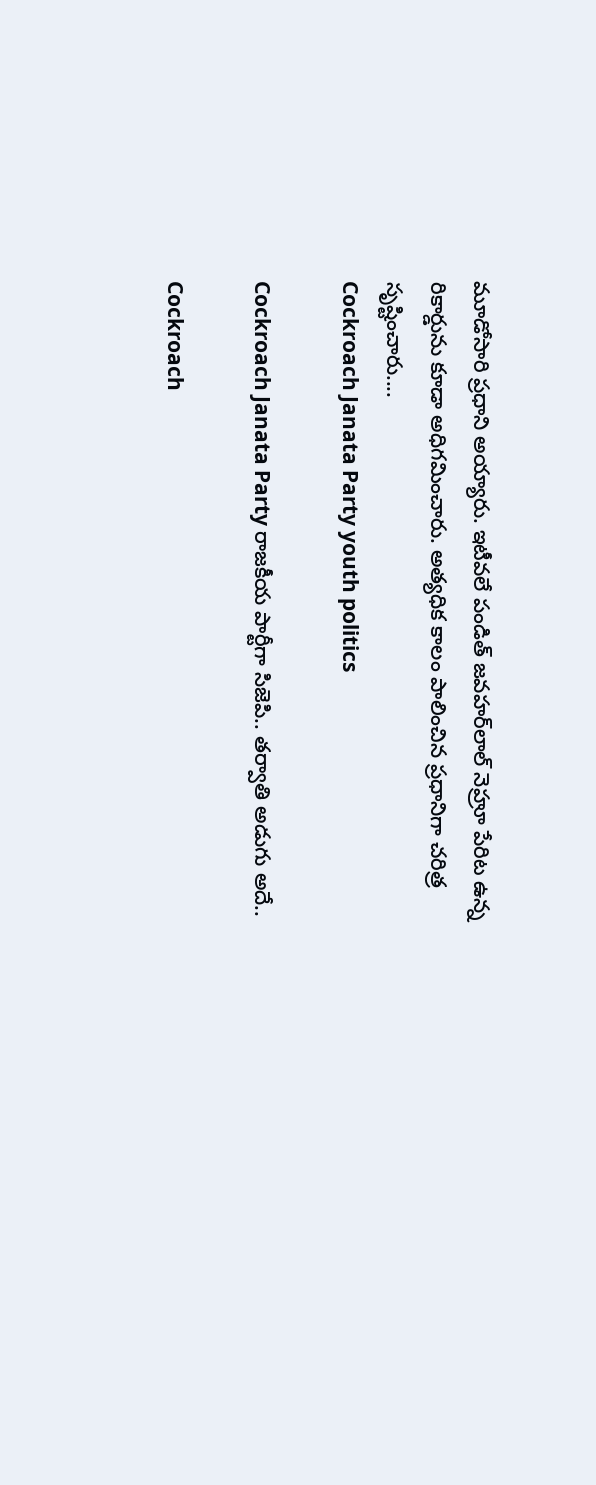మూడోసారి ప్రధాని అయ్యారు. ఇటీవలే పండిత్‌ జవహర్‌లాల్‌ నెహ్రూ పేరిట ఉన్న రికార్డును కూడా అధిగమించారు. అత్యధిక కాలం పాలించిన ప్రధానిగా చరిత్ర సృష్టించారు....
Cockroach Janata Party youth politics

Cockroach Janata Party రాజకీయ పార్టీగా సిజెపి.. తర్వాతి అడుగు అదే..

Cockroach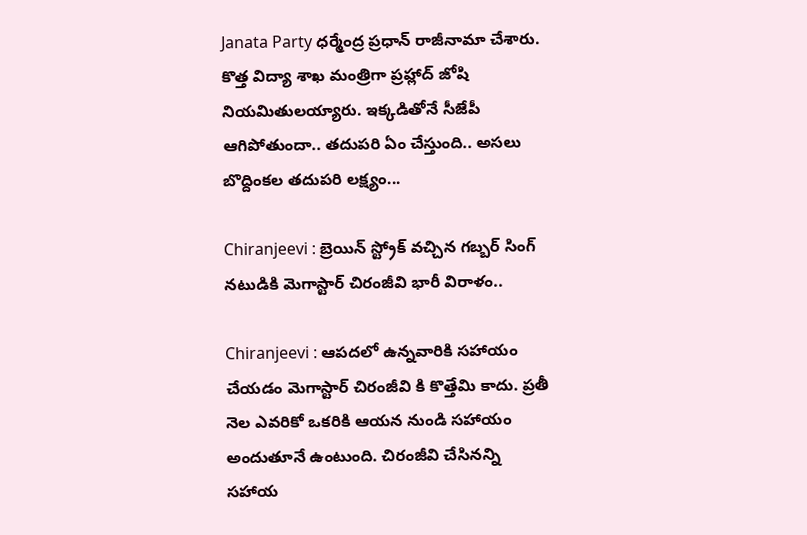Janata Party ధర్మేంద్ర ప్రధాన్ రాజీనామా చేశారు. కొత్త విద్యా శాఖ మంత్రిగా ప్రహ్లాద్ జోషి నియమితులయ్యారు. ఇక్కడితోనే సీజేపీ ఆగిపోతుందా.. తదుపరి ఏం చేస్తుంది.. అసలు బొద్దింకల తదుపరి లక్ష్యం...

Chiranjeevi : బ్రెయిన్ స్ట్రోక్ వచ్చిన గబ్బర్ సింగ్ నటుడికి మెగాస్టార్ చిరంజీవి భారీ విరాళం..

Chiranjeevi : ఆపదలో ఉన్నవారికి సహాయం చేయడం మెగాస్టార్ చిరంజీవి కి కొత్తేమి కాదు. ప్రతీ నెల ఎవరికో ఒకరికి ఆయన నుండి సహాయం అందుతూనే ఉంటుంది. చిరంజీవి చేసినన్ని సహాయ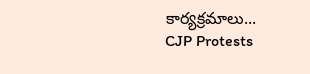కార్యక్రమాలు...
CJP Protests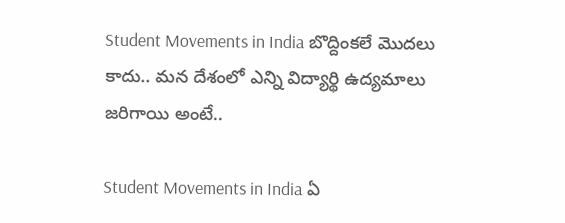Student Movements in India బొద్దింకలే మొదలు కాదు.. మన దేశంలో ఎన్ని విద్యార్థి ఉద్యమాలు జరిగాయి అంటే..

Student Movements in India ఏ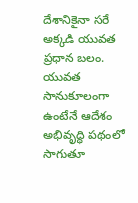దేశానికైనా సరే అక్కడి యువత ప్రధాన బలం. యువత సానుకూలంగా ఉంటేనే ఆదేశం అభివృద్ధి పథంలో సాగుతూ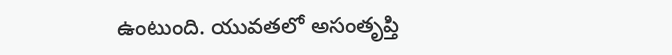ఉంటుంది. యువతలో అసంతృప్తి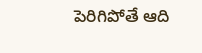పెరిగిపోతే ఆది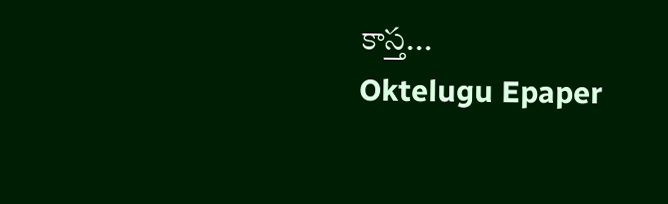కాస్త...
Oktelugu Epaper